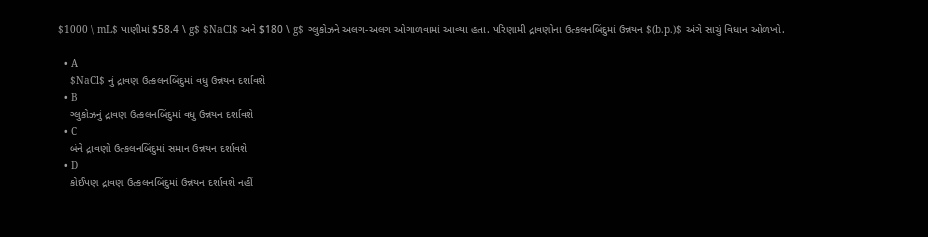$1000 \ mL$ પાણીમાં $58.4 \ g$ $NaCl$ અને $180 \ g$ ગ્લુકોઝને અલગ-અલગ ઓગાળવામાં આવ્યા હતા. પરિણામી દ્રાવણોના ઉત્કલનબિંદુમાં ઉન્નયન $(b.p.)$ અંગે સાચું વિધાન ઓળખો.

  • A
    $NaCl$ નું દ્રાવણ ઉત્કલનબિંદુમાં વધુ ઉન્નયન દર્શાવશે
  • B
    ગ્લુકોઝનું દ્રાવણ ઉત્કલનબિંદુમાં વધુ ઉન્નયન દર્શાવશે
  • C
    બંને દ્રાવણો ઉત્કલનબિંદુમાં સમાન ઉન્નયન દર્શાવશે
  • D
    કોઈપણ દ્રાવણ ઉત્કલનબિંદુમાં ઉન્નયન દર્શાવશે નહીં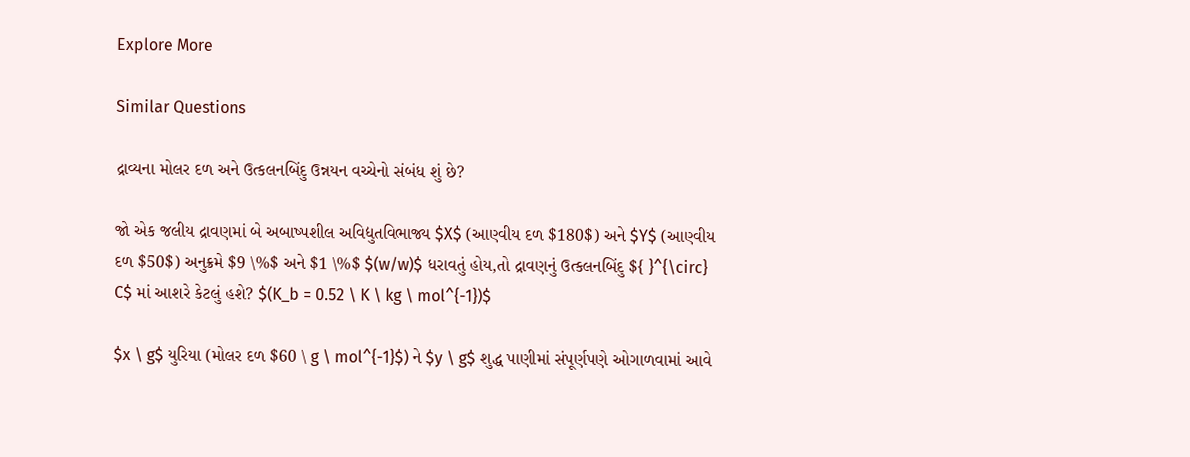Explore More

Similar Questions

દ્રાવ્યના મોલર દળ અને ઉત્કલનબિંદુ ઉન્નયન વચ્ચેનો સંબંધ શું છે?

જો એક જલીય દ્રાવણમાં બે અબાષ્પશીલ અવિદ્યુતવિભાજ્ય $X$ (આણ્વીય દળ $180$) અને $Y$ (આણ્વીય દળ $50$) અનુક્રમે $9 \%$ અને $1 \%$ $(w/w)$ ધરાવતું હોય,તો દ્રાવણનું ઉત્કલનબિંદુ ${ }^{\circ} C$ માં આશરે કેટલું હશે? $(K_b = 0.52 \ K \ kg \ mol^{-1})$

$x \ g$ યુરિયા (મોલર દળ $60 \ g \ mol^{-1}$) ને $y \ g$ શુદ્ધ પાણીમાં સંપૂર્ણપણે ઓગાળવામાં આવે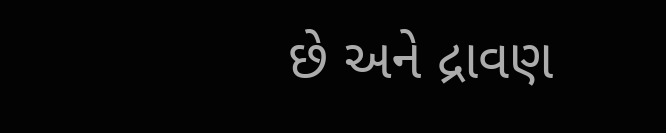છે અને દ્રાવણ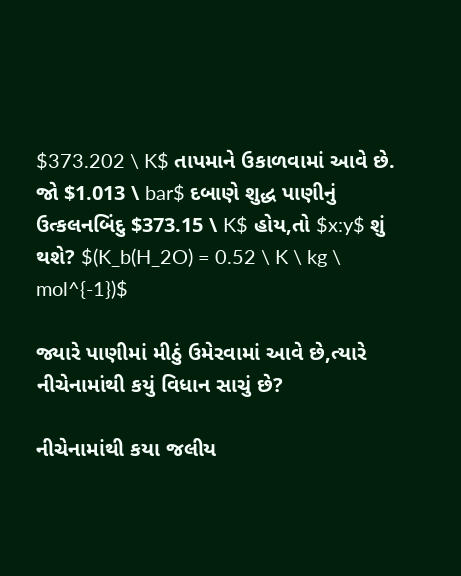$373.202 \ K$ તાપમાને ઉકાળવામાં આવે છે. જો $1.013 \ bar$ દબાણે શુદ્ધ પાણીનું ઉત્કલનબિંદુ $373.15 \ K$ હોય,તો $x:y$ શું થશે? $(K_b(H_2O) = 0.52 \ K \ kg \ mol^{-1})$

જ્યારે પાણીમાં મીઠું ઉમેરવામાં આવે છે,ત્યારે નીચેનામાંથી કયું વિધાન સાચું છે?

નીચેનામાંથી કયા જલીય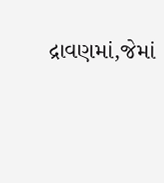દ્રાવણમાં,જેમાં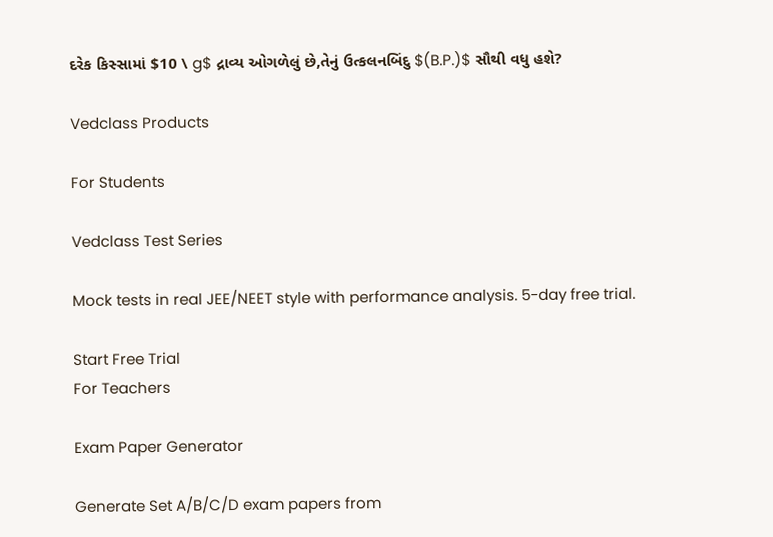દરેક કિસ્સામાં $10 \ g$ દ્રાવ્ય ઓગળેલું છે,તેનું ઉત્કલનબિંદુ $(B.P.)$ સૌથી વધુ હશે?

Vedclass Products

For Students

Vedclass Test Series

Mock tests in real JEE/NEET style with performance analysis. 5-day free trial.

Start Free Trial
For Teachers

Exam Paper Generator

Generate Set A/B/C/D exam papers from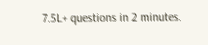7.5L+ questions in 2 minutes.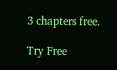3 chapters free.

Try Free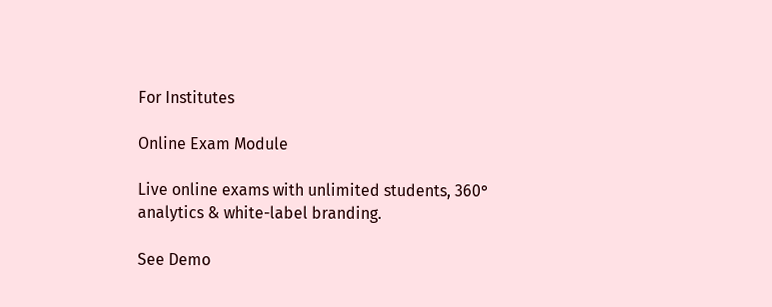For Institutes

Online Exam Module

Live online exams with unlimited students, 360° analytics & white-label branding.

See Demo